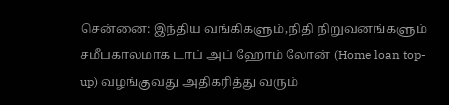சென்னை: இந்திய வங்கிகளும்,நிதி நிறுவனங்களும் சமீபகாலமாக டாப் அப் ஹோம் லோன் (Home loan top-up) வழங்குவது அதிகரித்து வரும்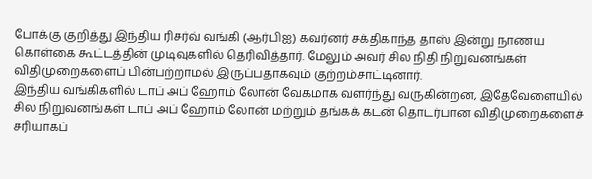போக்கு குறித்து இந்திய ரிசர்வ் வங்கி (ஆர்பிஐ) கவர்னர் சக்திகாந்த தாஸ் இன்று நாணய கொள்கை கூட்டத்தின் முடிவுகளில் தெரிவித்தார். மேலும் அவர் சில நிதி நிறுவனங்கள் விதிமுறைகளைப் பின்பற்றாமல் இருப்பதாகவும் குற்றம்சாட்டினார்.
இந்திய வங்கிகளில் டாப் அப் ஹோம் லோன் வேகமாக வளர்ந்து வருகின்றன, இதேவேளையில் சில நிறுவனங்கள் டாப் அப் ஹோம் லோன் மற்றும் தங்கக் கடன் தொடர்பான விதிமுறைகளைச் சரியாகப்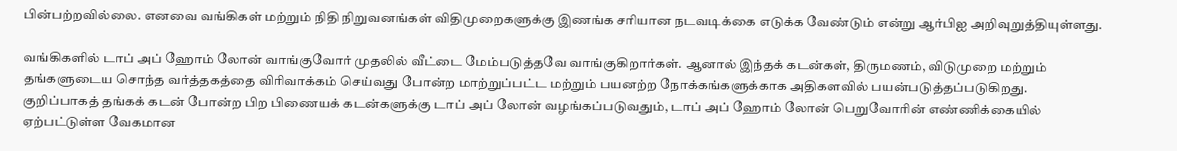பின்பற்றவில்லை. எனவை வங்கிகள் மற்றும் நிதி நிறுவனங்கள் விதிமுறைகளுக்கு இணங்க சரியான நடவடிக்கை எடுக்க வேண்டும் என்று ஆர்பிஐ அறிவுறுத்தியுள்ளது.

வங்கிகளில் டாப் அப் ஹோம் லோன் வாங்குவோர் முதலில் வீட்டை மேம்படுத்தவே வாங்குகிறார்கள். ஆனால் இந்தக் கடன்கள், திருமணம், விடுமுறை மற்றும் தங்களுடைய சொந்த வர்த்தகத்தை விரிவாக்கம் செய்வது போன்ற மாற்றுப்பட்ட மற்றும் பயனற்ற நோக்கங்களுக்காக அதிகளவில் பயன்படுத்தப்படுகிறது.
குறிப்பாகத் தங்கக் கடன் போன்ற பிற பிணையக் கடன்களுக்கு டாப் அப் லோன் வழங்கப்படுவதும், டாப் அப் ஹோம் லோன் பெறுவோரின் எண்ணிக்கையில் ஏற்பட்டுள்ள வேகமான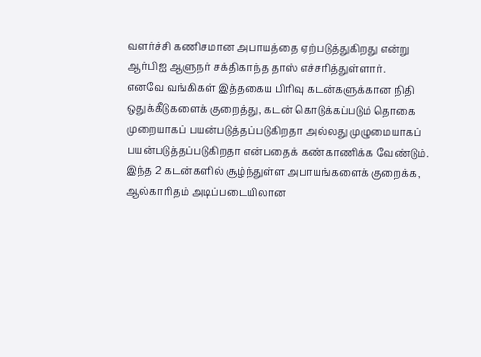வளர்ச்சி கணிசமான அபாயத்தை ஏற்படுத்துகிறது என்று ஆர்பிஐ ஆளுநர் சக்திகாந்த தாஸ் எச்சரித்துள்ளார்.
எனவே வங்கிகள் இத்தகைய பிரிவு கடன்களுக்கான நிதி ஒதுக்கீடுகளைக் குறைத்து, கடன் கொடுக்கப்படும் தொகை முறையாகப் பயன்படுத்தப்படுகிறதா அல்லது முழுமையாகப் பயன்படுத்தப்படுகிறதா என்பதைக் கண்காணிக்க வேண்டும்.
இந்த 2 கடன்களில் சூழ்ந்துள்ள அபாயங்களைக் குறைக்க, ஆல்காரிதம் அடிப்படையிலான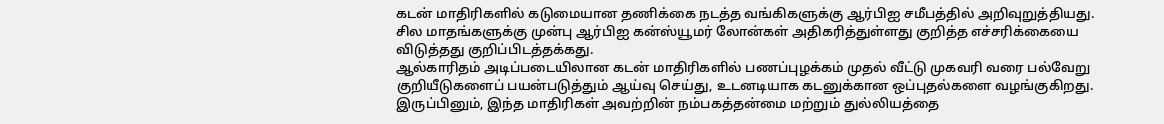கடன் மாதிரிகளில் கடுமையான தணிக்கை நடத்த வங்கிகளுக்கு ஆர்பிஐ சமீபத்தில் அறிவுறுத்தியது. சில மாதங்களுக்கு முன்பு ஆர்பிஐ கன்ஸ்யூமர் லோன்கள் அதிகரித்துள்ளது குறித்த எச்சரிக்கையை விடுத்தது குறிப்பிடத்தக்கது.
ஆல்காரிதம் அடிப்படையிலான கடன் மாதிரிகளில் பணப்புழக்கம் முதல் வீட்டு முகவரி வரை பல்வேறு குறியீடுகளைப் பயன்படுத்தும் ஆய்வு செய்து, உடனடியாக கடனுக்கான ஒப்புதல்களை வழங்குகிறது. இருப்பினும், இந்த மாதிரிகள் அவற்றின் நம்பகத்தன்மை மற்றும் துல்லியத்தை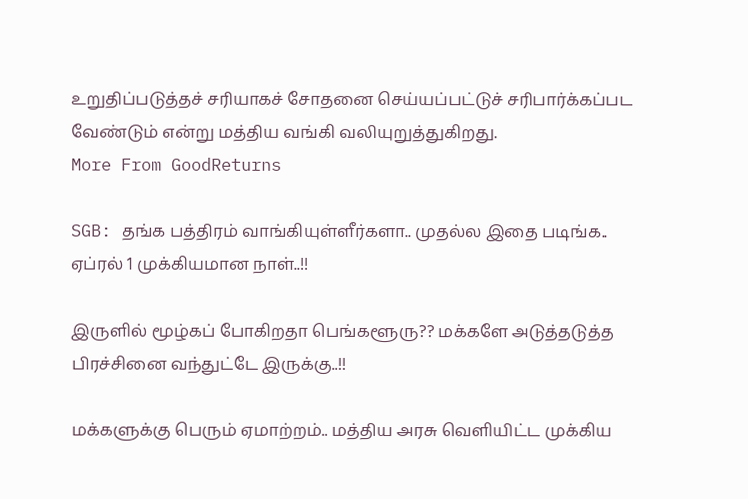உறுதிப்படுத்தச் சரியாகச் சோதனை செய்யப்பட்டுச் சரிபார்க்கப்பட வேண்டும் என்று மத்திய வங்கி வலியுறுத்துகிறது.
More From GoodReturns

SGB: தங்க பத்திரம் வாங்கியுள்ளீர்களா.. முதல்ல இதை படிங்க.. ஏப்ரல் 1 முக்கியமான நாள்..!!

இருளில் மூழ்கப் போகிறதா பெங்களூரு?? மக்களே அடுத்தடுத்த பிரச்சினை வந்துட்டே இருக்கு..!!

மக்களுக்கு பெரும் ஏமாற்றம்.. மத்திய அரசு வெளியிட்ட முக்கிய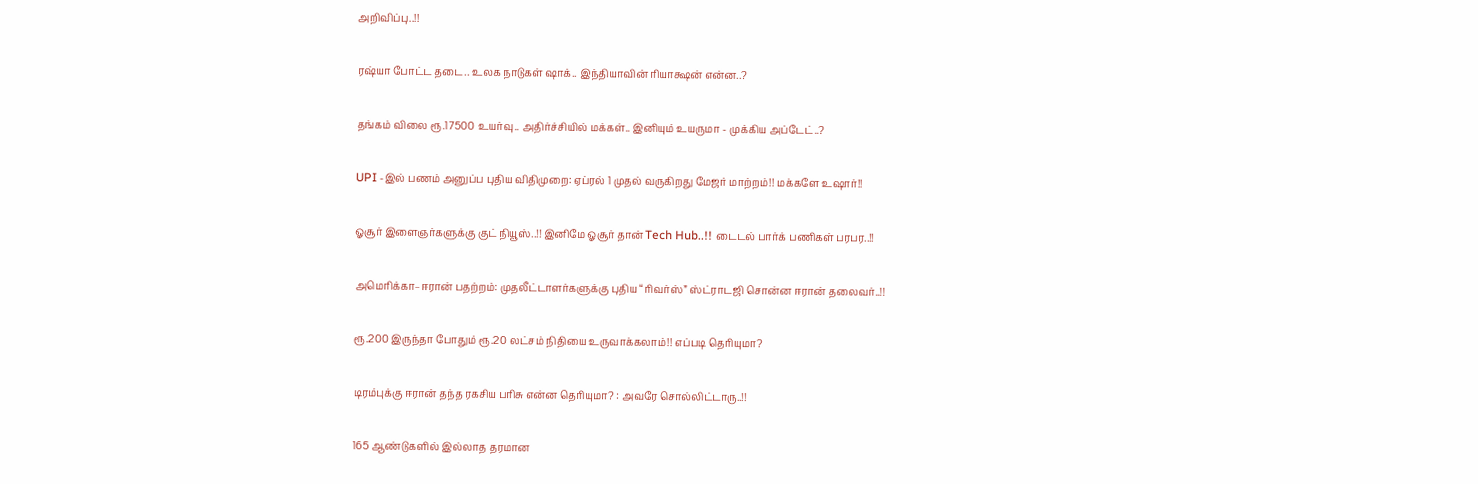அறிவிப்பு..!!

ரஷ்யா போட்ட தடை.. உலக நாடுகள் ஷாக்.. இந்தியாவின் ரியாக்ஷன் என்ன..?

தங்கம் விலை ரூ.17500 உயர்வு.. அதிர்ச்சியில் மக்கள்.. இனியும் உயருமா - முக்கிய அப்டேட்..?

UPI -இல் பணம் அனுப்ப புதிய விதிமுறை: ஏப்ரல் 1 முதல் வருகிறது மேஜர் மாற்றம்!! மக்களே உஷார்!!

ஓசூர் இளைஞர்களுக்கு குட் நியூஸ்..!! இனிமே ஓசூர் தான் Tech Hub..!! டைடல் பார்க் பணிகள் பரபர..!!

அமெரிக்கா–ஈரான் பதற்றம்: முதலீட்டாளர்களுக்கு புதிய “ரிவர்ஸ்” ஸ்ட்ராடஜி சொன்ன ஈரான் தலைவர்..!!

ரூ.200 இருந்தா போதும் ரூ.20 லட்சம் நிதியை உருவாக்கலாம்!! எப்படி தெரியுமா?

டிரம்புக்கு ஈரான் தந்த ரகசிய பரிசு என்ன தெரியுமா? : அவரே சொல்லிட்டாரு..!!

165 ஆண்டுகளில் இல்லாத தரமான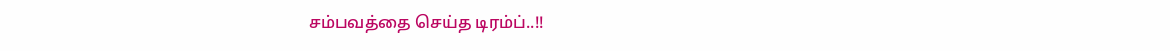சம்பவத்தை செய்த டிரம்ப்..!!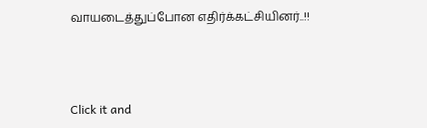வாயடைத்துப்போன எதிர்க்கட்சியினர்..!!



Click it and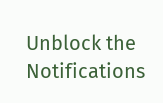Unblock the Notifications